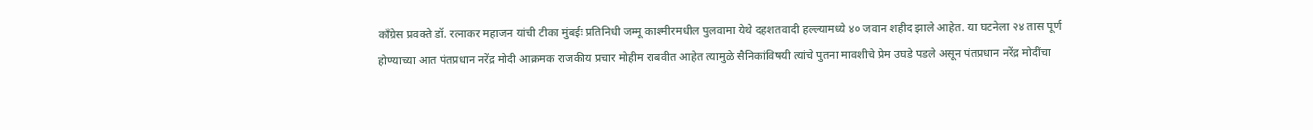काँग्रेस प्रवक्ते डॉ. रत्नाकर महाजन यांची टीका मुंबईः प्रतिनिधी जम्मू काश्मीरमधील पुलवामा येथे दहशतवादी हल्ल्यामध्ये ४० जवान शहीद झाले आहेत. या घटनेला २४ तास पूर्ण होण्याच्या आत पंतप्रधान नरेंद्र मोदी आक्रमक राजकीय प्रचार मोहीम राबवीत आहेत त्यामुळे सैनिकांविषयी त्यांचे पुतना मावशीचे प्रेम उघडे पडले असून पंतप्रधान नरेंद्र मोदींचा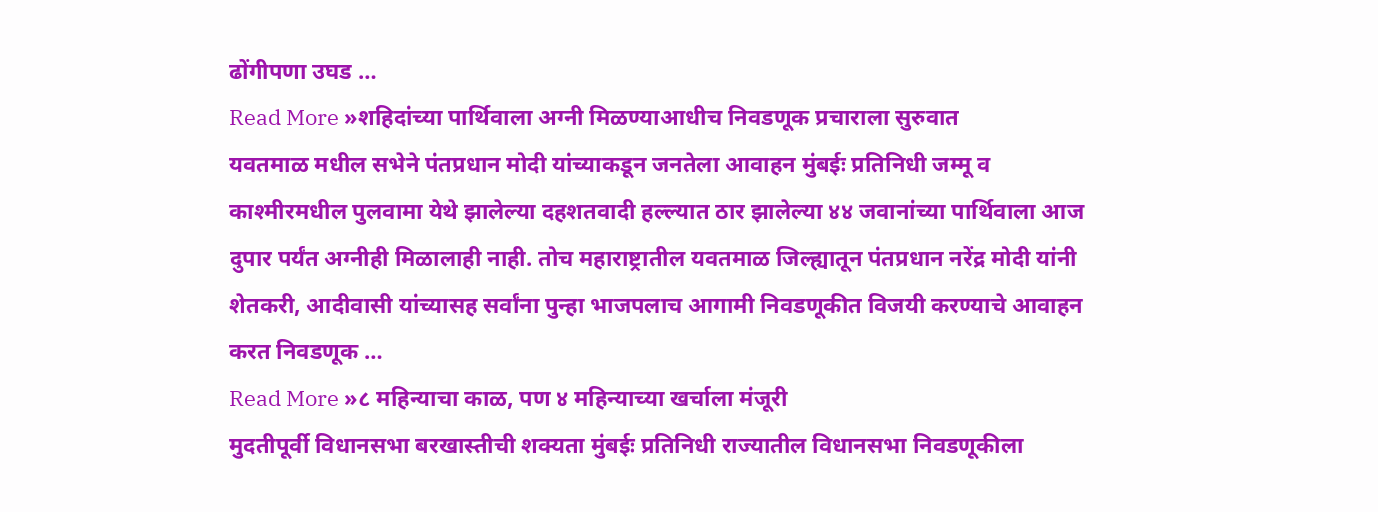ढोंगीपणा उघड …
Read More »शहिदांच्या पार्थिवाला अग्नी मिळण्याआधीच निवडणूक प्रचाराला सुरुवात
यवतमाळ मधील सभेने पंतप्रधान मोदी यांच्याकडून जनतेला आवाहन मुंबईः प्रतिनिधी जम्मू व काश्मीरमधील पुलवामा येथे झालेल्या दहशतवादी हल्ल्यात ठार झालेल्या ४४ जवानांच्या पार्थिवाला आज दुपार पर्यंत अग्नीही मिळालाही नाही. तोच महाराष्ट्रातील यवतमाळ जिल्ह्यातून पंतप्रधान नरेंद्र मोदी यांनी शेतकरी, आदीवासी यांच्यासह सर्वांना पुन्हा भाजपलाच आगामी निवडणूकीत विजयी करण्याचे आवाहन करत निवडणूक …
Read More »८ महिन्याचा काळ, पण ४ महिन्याच्या खर्चाला मंजूरी
मुदतीपूर्वी विधानसभा बरखास्तीची शक्यता मुंबईः प्रतिनिधी राज्यातील विधानसभा निवडणूकीला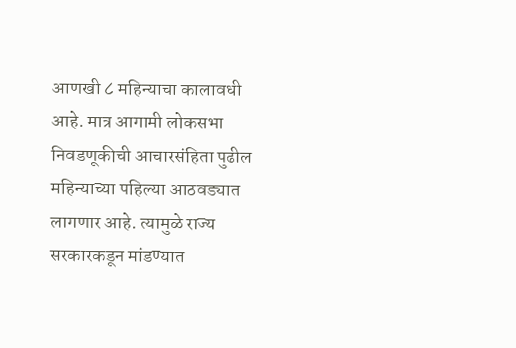आणखी ८ महिन्याचा कालावधी आहे. मात्र आगामी लोकसभा निवडणूकीची आचारसंहिता पुढील महिन्याच्या पहिल्या आठवड्यात लागणार आहे. त्यामुळे राज्य सरकारकडून मांडण्यात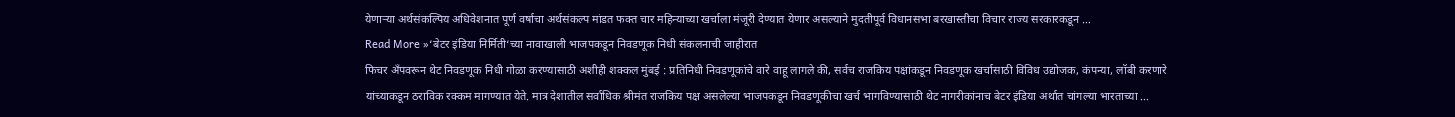येणाऱ्या अर्थसंकल्पिय अधिवेशनात पूर्ण वर्षाचा अर्थसंकल्प मांडत फक्त चार महिन्याच्या खर्चाला मंजूरी देण्यात येणार असल्याने मुदतीपूर्व विधानसभा बरखास्तीचा विचार राज्य सरकारकडून …
Read More »‘बेटर इंडिया निर्मिती‘च्या नावाखाली भाजपकडून निवडणूक निधी संकलनाची जाहीरात
फिचर अँपवरून थेट निवडणूक निधी गोळा करण्यासाठी अशीही शक्कल मुंबई : प्रतिनिधी निवडणूकांचे वारे वाहू लागले की, सर्वच राजकिय पक्षांकडून निवडणूक खर्चासाठी विविध उद्योजक, कंपन्या, लॉबी करणारे यांच्याकडून ठराविक रक्कम मागण्यात येते. मात्र देशातील सर्वाधिक श्रीमंत राजकिय पक्ष असलेल्या भाजपकडून निवडणूकीचा खर्च भागविण्यासाठी थेट नागरीकांनाच बेटर इंडिया अर्थात चांगल्या भारताच्या …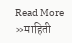Read More »माहिती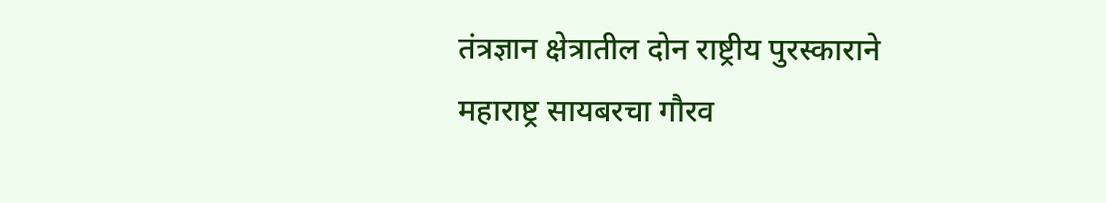तंत्रज्ञान क्षेत्रातील दोन राष्ट्रीय पुरस्काराने महाराष्ट्र सायबरचा गौरव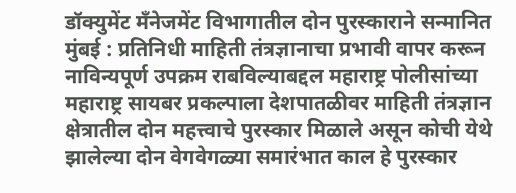डॉक्युमेंट मँनेजमेंट विभागातील दोन पुरस्काराने सन्मानित मुंबई : प्रतिनिधी माहिती तंत्रज्ञानाचा प्रभावी वापर करून नाविन्यपूर्ण उपक्रम राबविल्याबद्दल महाराष्ट्र पोलीसांच्या महाराष्ट्र सायबर प्रकल्पाला देशपातळीवर माहिती तंत्रज्ञान क्षेत्रातील दोन महत्त्वाचे पुरस्कार मिळाले असून कोची येथे झालेल्या दोन वेगवेगळ्या समारंभात काल हे पुरस्कार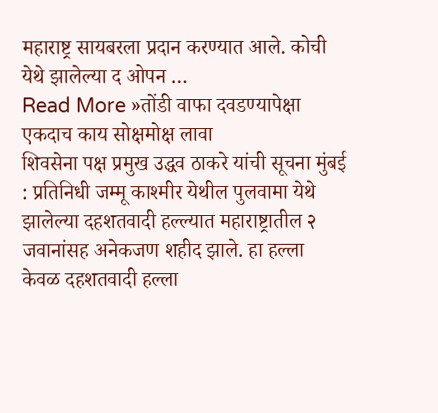महाराष्ट्र सायबरला प्रदान करण्यात आले. कोची येथे झालेल्या द ओपन …
Read More »तोंडी वाफा दवडण्यापेक्षा एकदाच काय सोक्षमोक्ष लावा
शिवसेना पक्ष प्रमुख उद्धव ठाकरे यांची सूचना मुंबई : प्रतिनिधी जम्मू काश्मीर येथील पुलवामा येथे झालेल्या दहशतवादी हल्ल्यात महाराष्ट्रातील २ जवानांसह अनेकजण शहीद झाले. हा हल्ला केवळ दहशतवादी हल्ला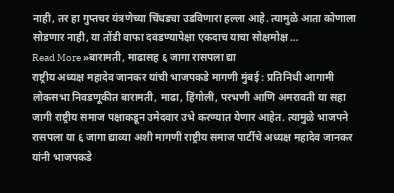नाही, तर हा गुप्तचर यंत्रणेच्या चिंधड्या उडविणारा हल्ला आहे. त्यामुळे आता कोणाला सोडणार नाही, या तोंडी वाफा दवडण्यापेक्षा एकदाच याचा सोक्षमोक्ष …
Read More »बारामती, माढासह ६ जागा रासपला द्या
राष्ट्रीय अध्यक्ष महादेव जानकर यांची भाजपकडे मागणी मुंबई : प्रतिनिधी आगामी लोकसभा निवडणूकीत बारामती, माढा, हिंगोली, परभणी आणि अमरावती या सहा जागी राष्ट्रीय समाज पक्षाकडून उमेदवार उभे करण्यात येणार आहेत. त्यामुळे भाजपने रासपला या ६ जागा द्याव्या अशी मागणी राष्ट्रीय समाज पार्टीचे अध्यक्ष महादेव जानकर यांनी भाजपकडे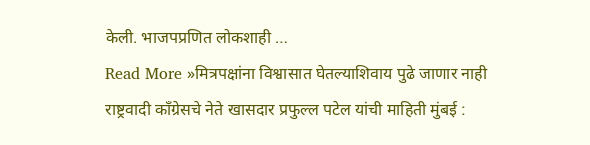केली. भाजपप्रणित लोकशाही …
Read More »मित्रपक्षांना विश्वासात घेतल्याशिवाय पुढे जाणार नाही
राष्ट्रवादी काँग्रेसचे नेते खासदार प्रफुल्ल पटेल यांची माहिती मुंबई :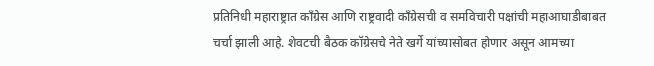प्रतिनिधी महाराष्ट्रात काँग्रेस आणि राष्ट्रवादी काँग्रेसची व समविचारी पक्षांची महाआघाडीबाबत चर्चा झाली आहे. शेवटची बैठक कॉग्रेसचे नेते खर्गे यांच्यासोबत होणार असून आमच्या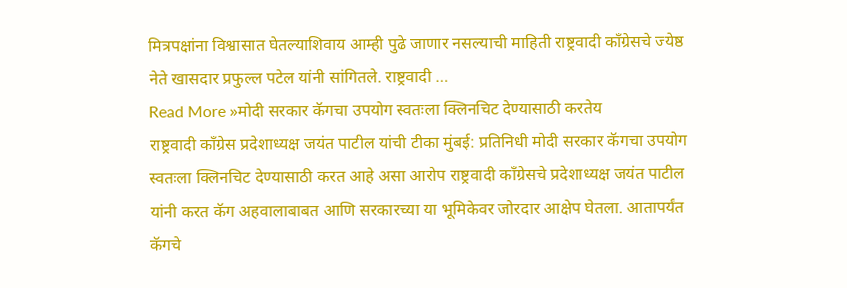मित्रपक्षांना विश्वासात घेतल्याशिवाय आम्ही पुढे जाणार नसल्याची माहिती राष्ट्रवादी काँग्रेसचे ज्येष्ठ नेते खासदार प्रफुल्ल पटेल यांनी सांगितले. राष्ट्रवादी …
Read More »मोदी सरकार कॅगचा उपयोग स्वतःला क्लिनचिट देण्यासाठी करतेय
राष्ट्रवादी काँग्रेस प्रदेशाध्यक्ष जयंत पाटील यांची टीका मुंबई: प्रतिनिधी मोदी सरकार कॅगचा उपयोग स्वतःला क्लिनचिट देण्यासाठी करत आहे असा आरोप राष्ट्रवादी काँग्रेसचे प्रदेशाध्यक्ष जयंत पाटील यांनी करत कॅग अहवालाबाबत आणि सरकारच्या या भूमिकेवर जोरदार आक्षेप घेतला. आतापर्यंत कॅगचे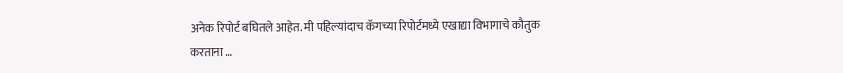अनेक रिपोर्ट बघितले आहेत. मी पहिल्यांदाच कॅगच्या रिपोर्टमध्ये एखाद्या विभागाचे कौतुक करताना …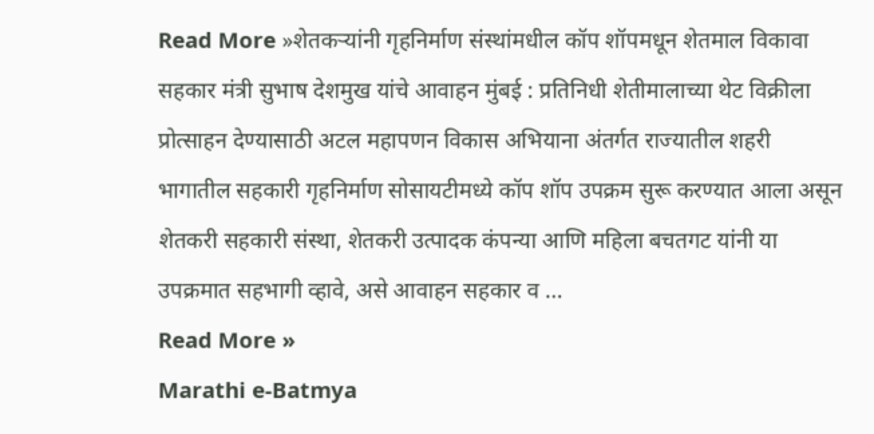Read More »शेतकऱ्यांनी गृहनिर्माण संस्थांमधील कॉप शॉपमधून शेतमाल विकावा
सहकार मंत्री सुभाष देशमुख यांचे आवाहन मुंबई : प्रतिनिधी शेतीमालाच्या थेट विक्रीला प्रोत्साहन देण्यासाठी अटल महापणन विकास अभियाना अंतर्गत राज्यातील शहरी भागातील सहकारी गृहनिर्माण सोसायटीमध्ये कॉप शॉप उपक्रम सुरू करण्यात आला असून शेतकरी सहकारी संस्था, शेतकरी उत्पादक कंपन्या आणि महिला बचतगट यांनी या उपक्रमात सहभागी व्हावे, असे आवाहन सहकार व …
Read More »
Marathi e-Batmya